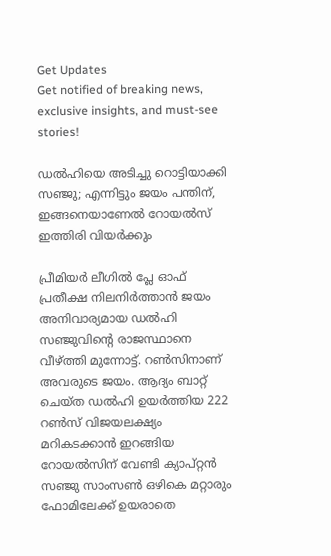Get Updates
Get notified of breaking news, exclusive insights, and must-see stories!

ഡൽഹിയെ അടിച്ചു റൊട്ടിയാക്കി സഞ്ജു; എന്നിട്ടും ജയം പന്തിന്, ഇങ്ങനെയാണേൽ റോയൽസ് ഇത്തിരി വിയർക്കും

പ്രീമിയർ ലീഗിൽ പ്ലേ ഓഫ് പ്രതീക്ഷ നിലനിർത്താൻ ജയം അനിവാര്യമായ ഡൽഹി സഞ്ജുവിന്റെ രാജസ്ഥാനെ വീഴ്ത്തി മുന്നോട്ട്. റൺസിനാണ് അവരുടെ ജയം. ആദ്യം ബാറ്റ് ചെയ്‌ത ഡൽഹി ഉയർത്തിയ 222 റൺസ് വിജയലക്ഷ്യം മറികടക്കാൻ ഇറങ്ങിയ റോയൽസിന് വേണ്ടി ക്യാപ്റ്റൻ സഞ്ജു സാംസൺ ഒഴികെ മറ്റാരും ഫോമിലേക്ക് ഉയരാതെ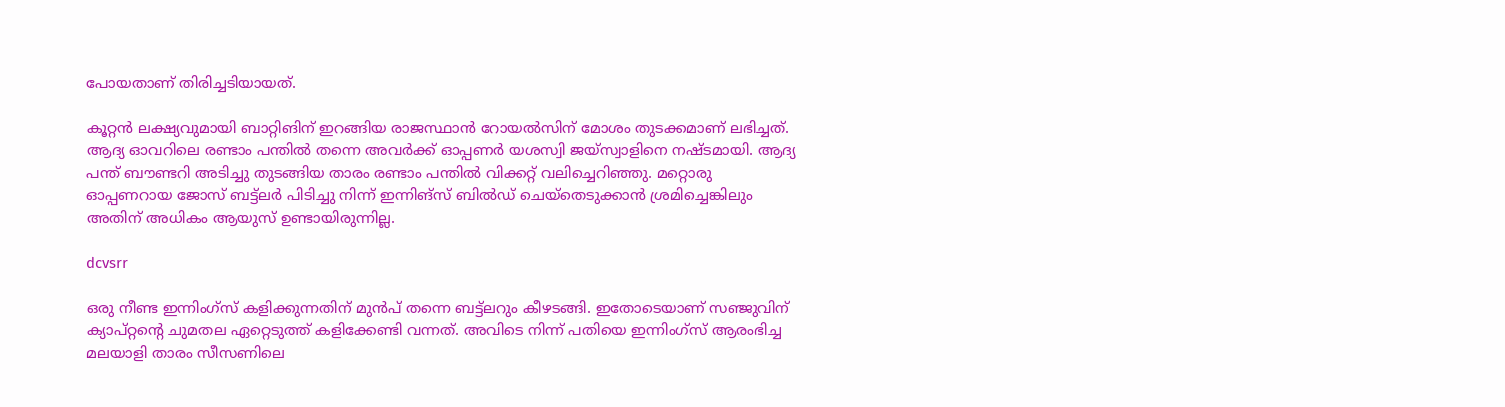പോയതാണ് തിരിച്ചടിയായത്.

കൂറ്റൻ ലക്ഷ്യവുമായി ബാറ്റിങിന് ഇറങ്ങിയ രാജസ്ഥാൻ റോയൽസിന് മോശം തുടക്കമാണ് ലഭിച്ചത്. ആദ്യ ഓവറിലെ രണ്ടാം പന്തിൽ തന്നെ അവർക്ക് ഓപ്പണർ യശസ്വി ജയ്‌സ്വാളിനെ നഷ്‌ടമായി. ആദ്യ പന്ത് ബൗണ്ടറി അടിച്ചു തുടങ്ങിയ താരം രണ്ടാം പന്തിൽ വിക്കറ്റ് വലിച്ചെറിഞ്ഞു. മറ്റൊരു ഓപ്പണറായ ജോസ് ബട്ട്ലർ പിടിച്ചു നിന്ന് ഇന്നിങ്‌സ് ബിൽഡ് ചെയ്തെടുക്കാൻ ശ്രമിച്ചെങ്കിലും അതിന് അധികം ആയുസ് ഉണ്ടായിരുന്നില്ല.

dcvsrr

ഒരു നീണ്ട ഇന്നിംഗ്‌സ് കളിക്കുന്നതിന് മുൻപ് തന്നെ ബട്ട്ലറും കീഴടങ്ങി. ഇതോടെയാണ് സഞ്ജുവിന് ക്യാപ്റ്റന്റെ ചുമതല ഏറ്റെടുത്ത് കളിക്കേണ്ടി വന്നത്. അവിടെ നിന്ന് പതിയെ ഇന്നിംഗ്‌സ് ആരംഭിച്ച മലയാളി താരം സീസണിലെ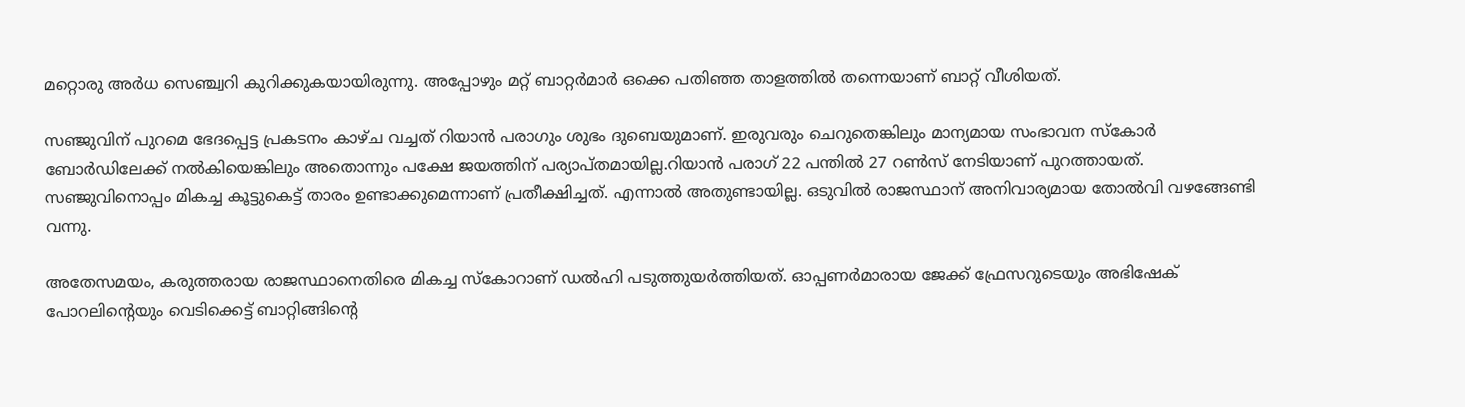മറ്റൊരു അർധ സെഞ്ച്വറി കുറിക്കുകയായിരുന്നു. അപ്പോഴും മറ്റ് ബാറ്റർമാർ ഒക്കെ പതിഞ്ഞ താളത്തിൽ തന്നെയാണ് ബാറ്റ് വീശിയത്.

സഞ്ജുവിന് പുറമെ ഭേദപ്പെട്ട പ്രകടനം കാഴ്‌ച വച്ചത് റിയാൻ പരാഗും ശുഭം ദുബെയുമാണ്. ഇരുവരും ചെറുതെങ്കിലും മാന്യമായ സംഭാവന സ്‌കോർ ബോർഡിലേക്ക് നൽകിയെങ്കിലും അതൊന്നും പക്ഷേ ജയത്തിന് പര്യാപ്‌തമായില്ല.റിയാൻ പരാഗ് 22 പന്തിൽ 27 റൺസ് നേടിയാണ് പുറത്തായത്. സഞ്ജുവിനൊപ്പം മികച്ച കൂട്ടുകെട്ട് താരം ഉണ്ടാക്കുമെന്നാണ് പ്രതീക്ഷിച്ചത്. എന്നാൽ അതുണ്ടായില്ല. ഒടുവിൽ രാജസ്ഥാന് അനിവാര്യമായ തോൽവി വഴങ്ങേണ്ടി വന്നു.

അതേസമയം, കരുത്തരായ രാജസ്ഥാനെതിരെ മികച്ച സ്‌കോറാണ് ഡൽഹി പടുത്തുയർത്തിയത്. ഓപ്പണർമാരായ ജേക്ക് ഫ്രേസറുടെയും അഭിഷേക് പോറലിന്റെയും വെടിക്കെട്ട് ബാറ്റിങ്ങിന്റെ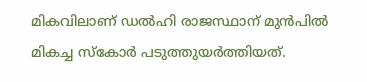മികവിലാണ് ഡൽഹി രാജസ്ഥാന് മുൻപിൽ മികച്ച സ്‌കോർ പടുത്തുയർത്തിയത്.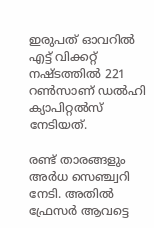ഇരുപത് ഓവറിൽ എട്ട് വിക്കറ്റ് നഷ്‌ടത്തിൽ 221 റൺസാണ് ഡൽഹി ക്യാപിറ്റൽസ് നേടിയത്.

രണ്ട് താരങ്ങളും അർധ സെഞ്ച്വറി നേടി. അതിൽ ഫ്രേസർ ആവട്ടെ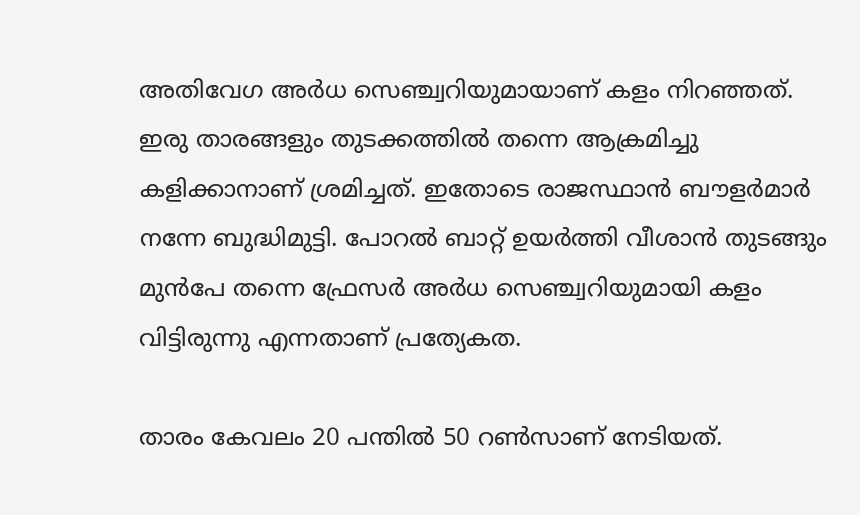അതിവേഗ അർധ സെഞ്ച്വറിയുമായാണ് കളം നിറഞ്ഞത്. ഇരു താരങ്ങളും തുടക്കത്തിൽ തന്നെ ആക്രമിച്ചു കളിക്കാനാണ് ശ്രമിച്ചത്. ഇതോടെ രാജസ്ഥാൻ ബൗളർമാർ നന്നേ ബുദ്ധിമുട്ടി. പോറൽ ബാറ്റ് ഉയർത്തി വീശാൻ തുടങ്ങും മുൻപേ തന്നെ ഫ്രേസർ അർധ സെഞ്ച്വറിയുമായി കളം വിട്ടിരുന്നു എന്നതാണ് പ്രത്യേകത.

താരം കേവലം 20 പന്തിൽ 50 റൺസാണ് നേടിയത്.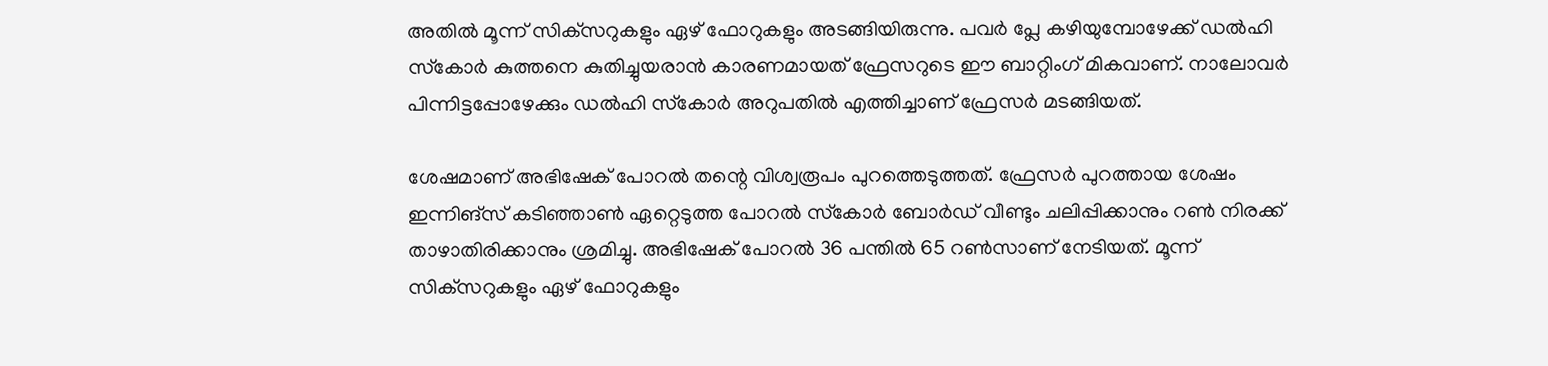അതിൽ മൂന്ന് സിക്‌സറുകളും ഏഴ് ഫോറുകളും അടങ്ങിയിരുന്നു. പവർ പ്ലേ കഴിയുമ്പോഴേക്ക് ഡൽഹി സ്‌കോർ കുത്തനെ കുതിച്ചുയരാൻ കാരണമായത് ഫ്രേസറുടെ ഈ ബാറ്റിംഗ് മികവാണ്. നാലോവർ പിന്നിട്ടപ്പോഴേക്കും ഡൽഹി സ്‌കോർ അറുപതിൽ എത്തിച്ചാണ് ഫ്രേസർ മടങ്ങിയത്.

ശേഷമാണ് അഭിഷേക് പോറൽ തന്റെ വിശ്വരൂപം പുറത്തെടുത്തത്. ഫ്രേസർ പുറത്തായ ശേഷം ഇന്നിങ്സ് കടിഞ്ഞാൺ ഏറ്റെടുത്ത പോറൽ സ്‌കോർ ബോർഡ് വീണ്ടും ചലിപ്പിക്കാനും റൺ നിരക്ക് താഴാതിരിക്കാനും ശ്രമിച്ചു. അഭിഷേക് പോറൽ 36 പന്തിൽ 65 റൺസാണ് നേടിയത്. മൂന്ന് സിക്‌സറുകളും ഏഴ് ഫോറുകളും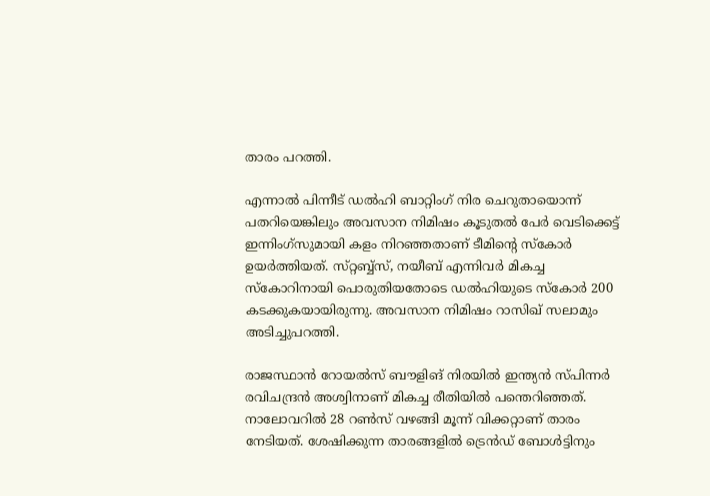താരം പറത്തി.

എന്നാൽ പിന്നീട് ഡൽഹി ബാറ്റിംഗ് നിര ചെറുതായൊന്ന് പതറിയെങ്കിലും അവസാന നിമിഷം കൂടുതൽ പേർ വെടിക്കെട്ട് ഇന്നിംഗ്‌സുമായി കളം നിറഞ്ഞതാണ് ടീമിന്റെ സ്‌കോർ ഉയർത്തിയത്. സ്‌റ്റബ്ബ്സ്, നയീബ് എന്നിവർ മികച്ച സ്കോറിനായി പൊരുതിയതോടെ ഡൽഹിയുടെ സ്‌കോർ 200 കടക്കുകയായിരുന്നു. അവസാന നിമിഷം റാസിഖ് സലാമും അടിച്ചുപറത്തി.

രാജസ്ഥാൻ റോയൽസ് ബൗളിങ് നിരയിൽ ഇന്ത്യൻ സ്‌പിന്നർ രവിചന്ദ്രൻ അശ്വിനാണ് മികച്ച രീതിയിൽ പന്തെറിഞ്ഞത്. നാലോവറിൽ 28 റൺസ് വഴങ്ങി മൂന്ന് വിക്കറ്റാണ് താരം നേടിയത്. ശേഷിക്കുന്ന താരങ്ങളിൽ ട്രെൻഡ് ബോൾട്ടിനും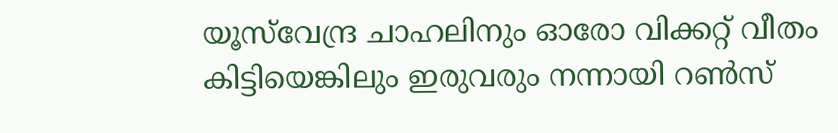യൂസ്‌വേന്ദ്ര ചാഹലിനും ഓരോ വിക്കറ്റ് വീതം കിട്ടിയെങ്കിലും ഇരുവരും നന്നായി റൺസ്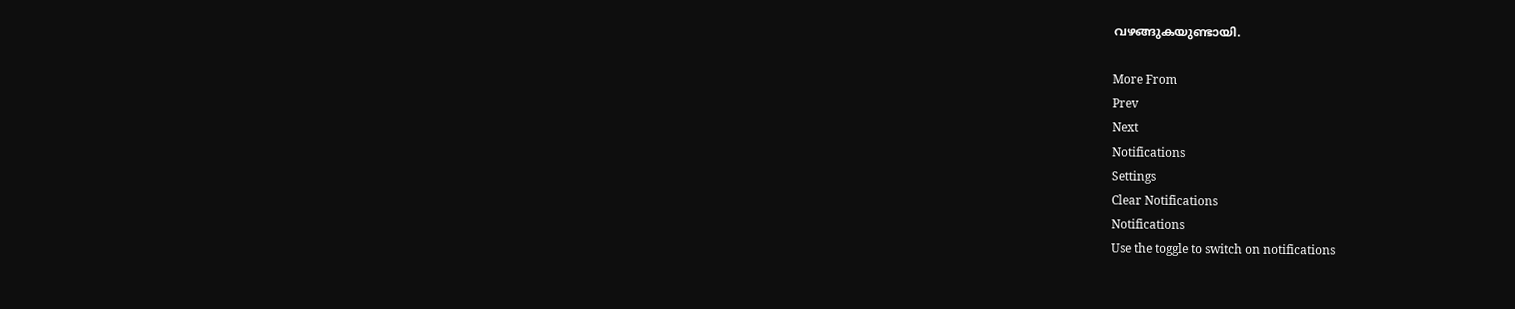വഴങ്ങുകയുണ്ടായി.

More From
Prev
Next
Notifications
Settings
Clear Notifications
Notifications
Use the toggle to switch on notifications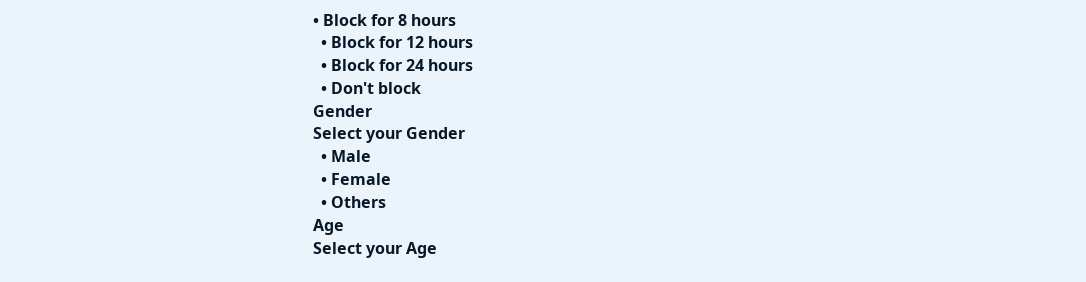• Block for 8 hours
  • Block for 12 hours
  • Block for 24 hours
  • Don't block
Gender
Select your Gender
  • Male
  • Female
  • Others
Age
Select your Age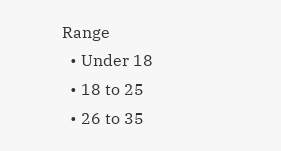Range
  • Under 18
  • 18 to 25
  • 26 to 35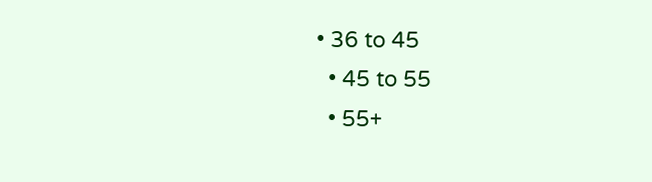• 36 to 45
  • 45 to 55
  • 55+